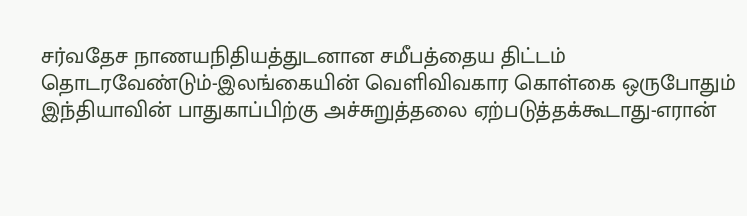சர்வதேச நாணயநிதியத்துடனான சமீபத்தைய திட்டம் தொடரவேண்டும்-இலங்கையின் வெளிவிவகார கொள்கை ஒருபோதும் இந்தியாவின் பாதுகாப்பிற்கு அச்சுறுத்தலை ஏற்படுத்தக்கூடாது-எரான்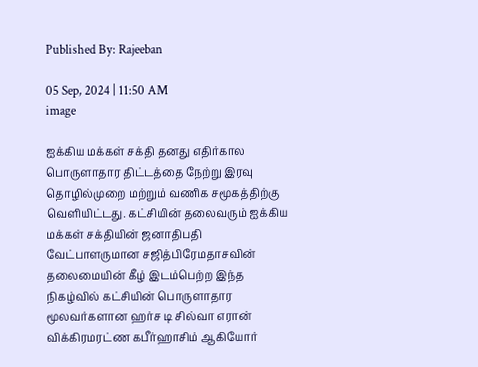Published By: Rajeeban

05 Sep, 2024 | 11:50 AM
image

ஐக்கிய மக்கள் சக்தி தனது எதிர்கால பொருளாதார திட்டத்தை நேற்று இரவு  தொழில்முறை மற்றும் வணிக சமூகத்திற்கு வெளியிட்டது. கட்சியின் தலைவரும் ஐக்கிய மக்கள் சக்தியின் ஜனாதிபதி வேட்பாளருமான சஜித்பிரேமதாசவின் தலைமையின் கீழ் இடம்பெற்ற இந்த நிகழ்வில் கட்சியின் பொருளாதார மூலவர்களான ஹர்ச டி சில்வா எரான் விக்கிரமரட்ண கபீர்ஹாசிம் ஆகியோர்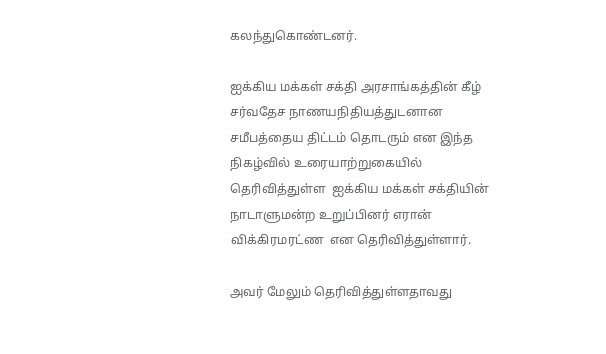கலந்துகொண்டனர்.

ஐக்கிய மக்கள் சக்தி அரசாங்கத்தின் கீழ் சர்வதேச நாணயநிதியத்துடனான சமீபத்தைய திட்டம் தொடரும் என இந்த நிகழ்வில் உரையாற்றுகையில் தெரிவித்துள்ள  ஐக்கிய மக்கள் சக்தியின் நாடாளுமன்ற உறுப்பினர் எரான் விக்கிரமரட்ண  என தெரிவித்துள்ளார்.

அவர் மேலும் தெரிவித்துள்ளதாவது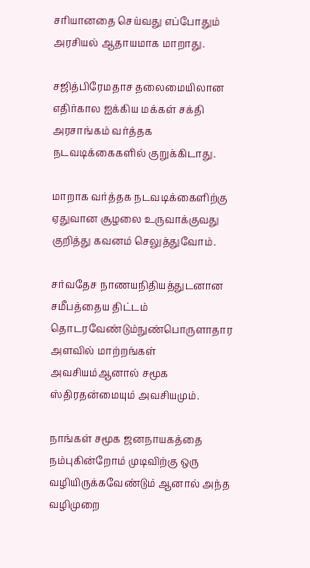சரியானதை செய்வது எப்போதும் அரசியல் ஆதாயமாக மாறாது.

சஜித்பிரேமதாச தலைமையிலான  எதிர்கால ஐக்கிய மக்கள் சக்தி அரசாங்கம் வர்த்தக நடவடிக்கைகளில் குறுக்கிடாது.

மாறாக வர்த்தக நடவடிக்கைளிற்கு ஏதுவான சூழலை உருவாக்குவது குறித்து கவனம் செலுத்துவோம்.

சர்வதேச நாணயநிதியத்துடனான சமீபத்தைய திட்டம் தொடரவேண்டும்நுண்பொருளாதார அளவில் மாற்றங்கள் அவசியம்ஆனால் சமூக ஸ்திரதன்மையும் அவசியமும்.

நாங்கள் சமூக ஜனநாயகத்தை நம்புகின்றோம் முடிவிற்கு ஒரு வழியிருக்கவேண்டும் ஆனால் அந்த வழிமுறை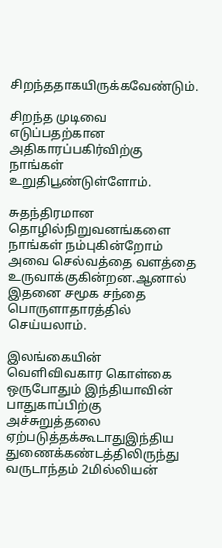சிறந்ததாகயிருக்கவேண்டும்.

சிறந்த முடிவை எடுப்பதற்கான அதிகாரப்பகிர்விற்கு நாங்கள் உறுதிபூண்டுள்ளோம்.

சுதந்திரமான தொழில்நிறுவனங்களை நாங்கள் நம்புகின்றோம் அவை செல்வத்தை வளத்தை உருவாக்குகின்றன.ஆனால் இதனை சமூக சந்தை பொருளாதாரத்தில் செய்யலாம்.

இலங்கையின் வெளிவிவகார கொள்கை ஒருபோதும் இந்தியாவின் பாதுகாப்பிற்கு  அச்சுறுத்தலை ஏற்படுத்தக்கூடாதுஇந்திய துணைக்கண்டத்திலிருந்து வருடாந்தம் 2மில்லியன்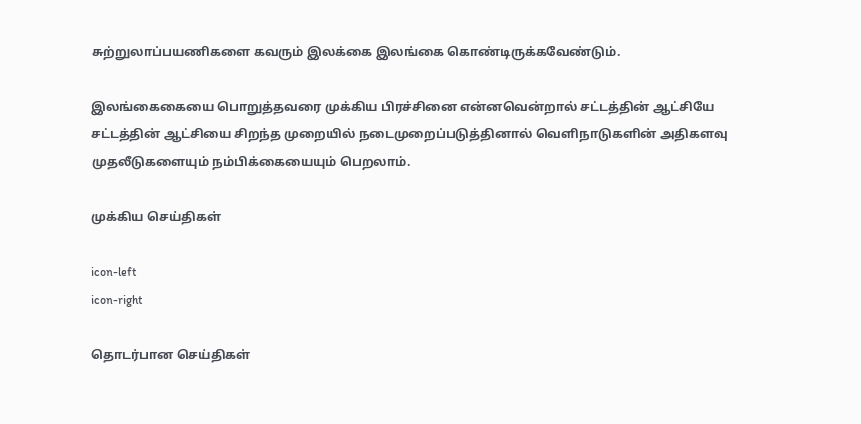சுற்றுலாப்பயணிகளை கவரும் இலக்கை இலங்கை கொண்டிருக்கவேண்டும்.

இலங்கைகையை பொறுத்தவரை முக்கிய பிரச்சினை என்னவென்றால் சட்டத்தின் ஆட்சியே சட்டத்தின் ஆட்சியை சிறந்த முறையில் நடைமுறைப்படுத்தினால் வெளிநாடுகளின் அதிகளவு முதலீடுகளையும் நம்பிக்கையையும் பெறலாம்.

முக்கிய செய்திகள்

icon-left
icon-right

தொடர்பான செய்திகள்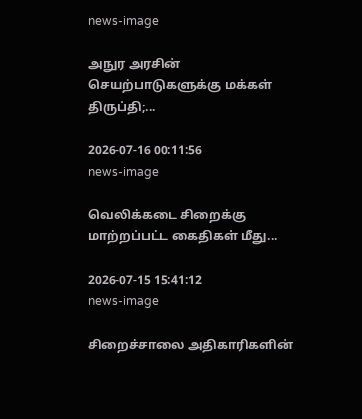news-image

அநுர அரசின் செயற்பாடுகளுக்கு மக்கள் திருப்தி;...

2026-07-16 00:11:56
news-image

வெலிக்கடை சிறைக்கு மாற்றப்பட்ட கைதிகள் மீது...

2026-07-15 15:41:12
news-image

சிறைச்சாலை அதிகாரிகளின்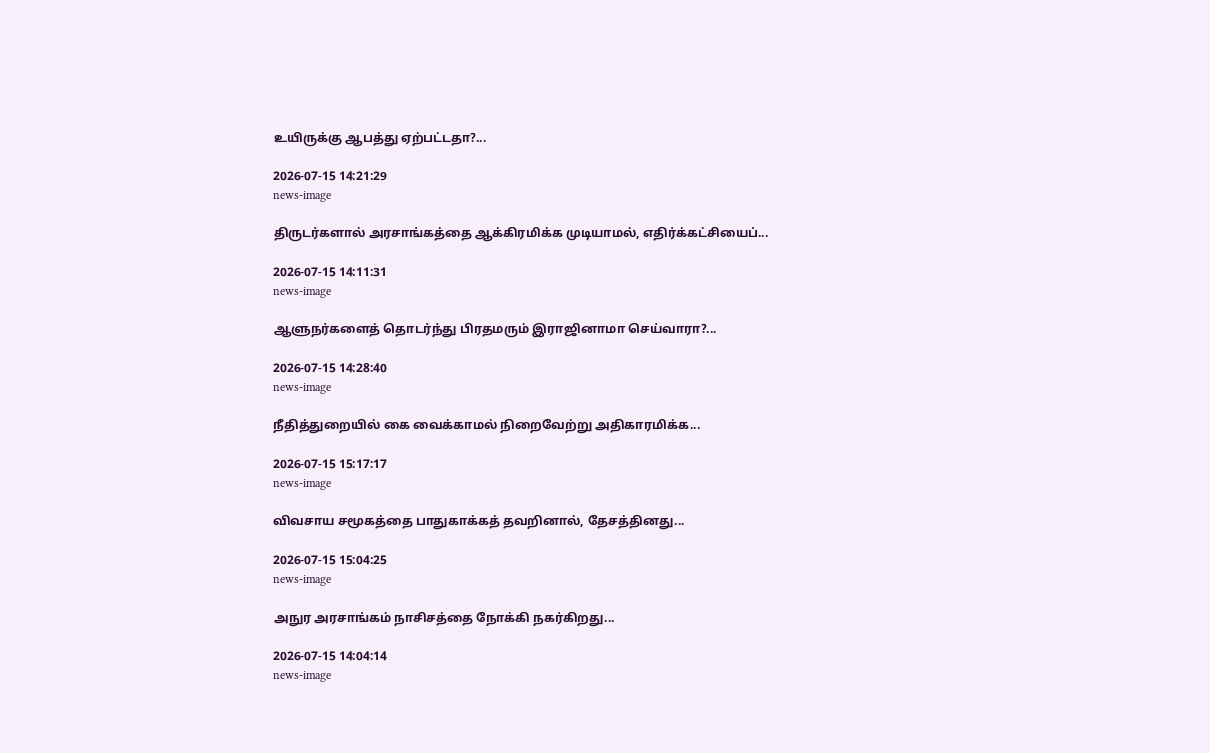உயிருக்கு ஆபத்து ஏற்பட்டதா?...

2026-07-15 14:21:29
news-image

திருடர்களால் அரசாங்கத்தை ஆக்கிரமிக்க முடியாமல், எதிர்க்கட்சியைப்...

2026-07-15 14:11:31
news-image

ஆளுநர்களைத் தொடர்ந்து பிரதமரும் இராஜினாமா செய்வாரா?...

2026-07-15 14:28:40
news-image

நீதித்துறையில் கை வைக்காமல் நிறைவேற்று அதிகாரமிக்க...

2026-07-15 15:17:17
news-image

விவசாய சமூகத்தை பாதுகாக்கத் தவறினால், தேசத்தினது...

2026-07-15 15:04:25
news-image

அநுர அரசாங்கம் நாசிசத்தை நோக்கி நகர்கிறது...

2026-07-15 14:04:14
news-image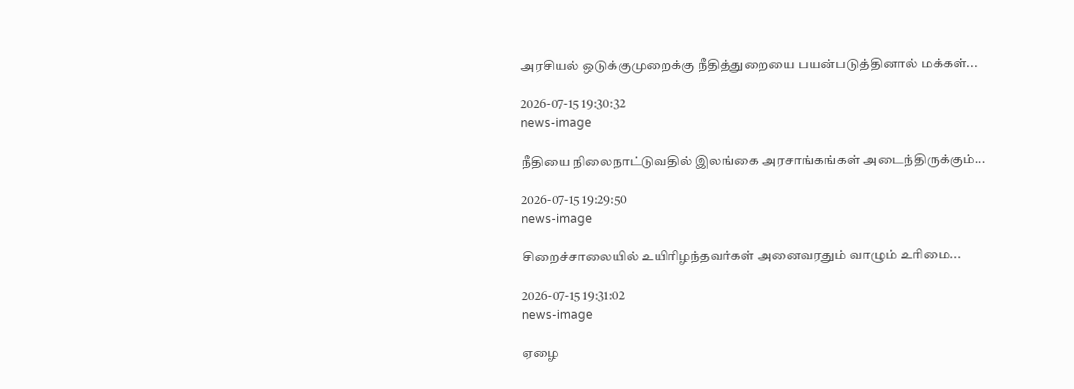அரசியல் ஒடுக்குமுறைக்கு நீதித்துறையை பயன்படுத்தினால் மக்கள்...

2026-07-15 19:30:32
news-image

நீதியை நிலைநாட்டுவதில் இலங்கை அரசாங்கங்கள் அடைந்திருக்கும்...

2026-07-15 19:29:50
news-image

சிறைச்சாலையில் உயிரிழந்தவர்கள் அனைவரதும் வாழும் உரிமை...

2026-07-15 19:31:02
news-image

ஏழை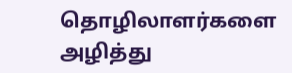தொழிலாளர்களை அழித்து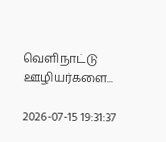வெளிநாட்டு ஊழியர்களை...

2026-07-15 19:31:37